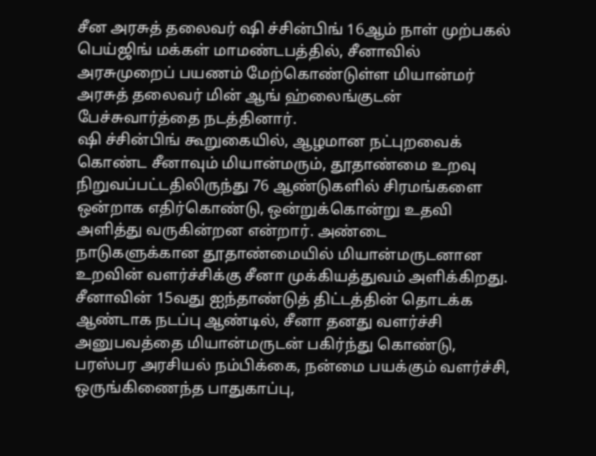சீன அரசுத் தலைவர் ஷி ச்சின்பிங் 16ஆம் நாள் முற்பகல் பெய்ஜிங் மக்கள் மாமண்டபத்தில், சீனாவில் அரசுமுறைப் பயணம் மேற்கொண்டுள்ள மியான்மர் அரசுத் தலைவர் மின் ஆங் ஹ்லைங்குடன் பேச்சுவார்த்தை நடத்தினார்.
ஷி ச்சின்பிங் கூறுகையில், ஆழமான நட்புறவைக் கொண்ட சீனாவும் மியான்மரும், தூதாண்மை உறவு நிறுவப்பட்டதிலிருந்து 76 ஆண்டுகளில் சிரமங்களை ஒன்றாக எதிர்கொண்டு, ஒன்றுக்கொன்று உதவி அளித்து வருகின்றன என்றார். அண்டை நாடுகளுக்கான தூதாண்மையில் மியான்மருடனான உறவின் வளர்ச்சிக்கு சீனா முக்கியத்துவம் அளிக்கிறது. சீனாவின் 15வது ஐந்தாண்டுத் திட்டத்தின் தொடக்க ஆண்டாக நடப்பு ஆண்டில், சீனா தனது வளர்ச்சி அனுபவத்தை மியான்மருடன் பகிர்ந்து கொண்டு, பரஸ்பர அரசியல் நம்பிக்கை, நன்மை பயக்கும் வளர்ச்சி, ஒருங்கிணைந்த பாதுகாப்பு,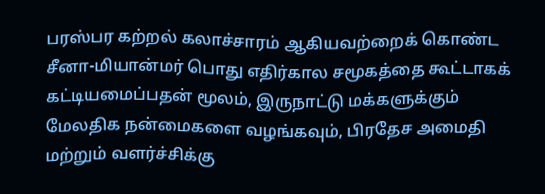பரஸ்பர கற்றல் கலாச்சாரம் ஆகியவற்றைக் கொண்ட சீனா-மியான்மர் பொது எதிர்கால சமூகத்தை கூட்டாகக் கட்டியமைப்பதன் மூலம், இருநாட்டு மக்களுக்கும் மேலதிக நன்மைகளை வழங்கவும், பிரதேச அமைதி மற்றும் வளர்ச்சிக்கு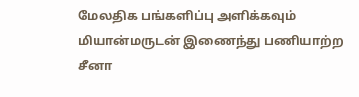மேலதிக பங்களிப்பு அளிக்கவும் மியான்மருடன் இணைந்து பணியாற்ற சீனா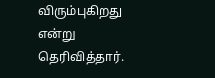விரும்புகிறது என்று தெரிவித்தார்.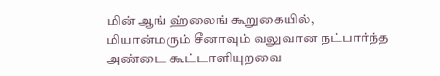மின் ஆங் ஹ்லைங் கூறுகையில், மியான்மரும் சீனாவும் வலுவான நட்பார்ந்த அண்டை கூட்டாளியுறவை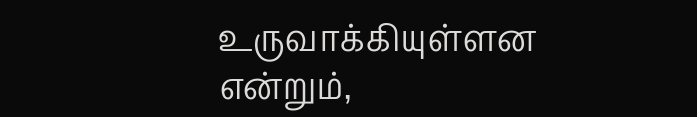உருவாக்கியுள்ளன என்றும்,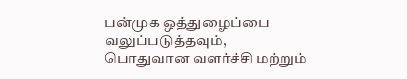பன்முக ஒத்துழைப்பை வலுப்படுத்தவும், பொதுவான வளர்ச்சி மற்றும்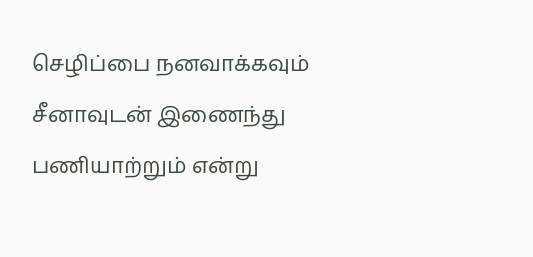செழிப்பை நனவாக்கவும் சீனாவுடன் இணைந்து பணியாற்றும் என்று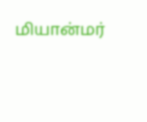மியான்மர்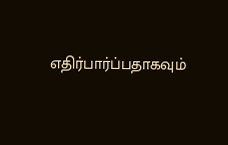எதிர்பார்ப்பதாகவும்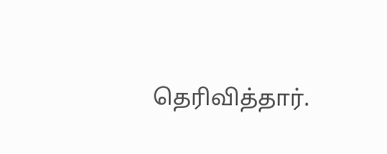தெரிவித்தார்.